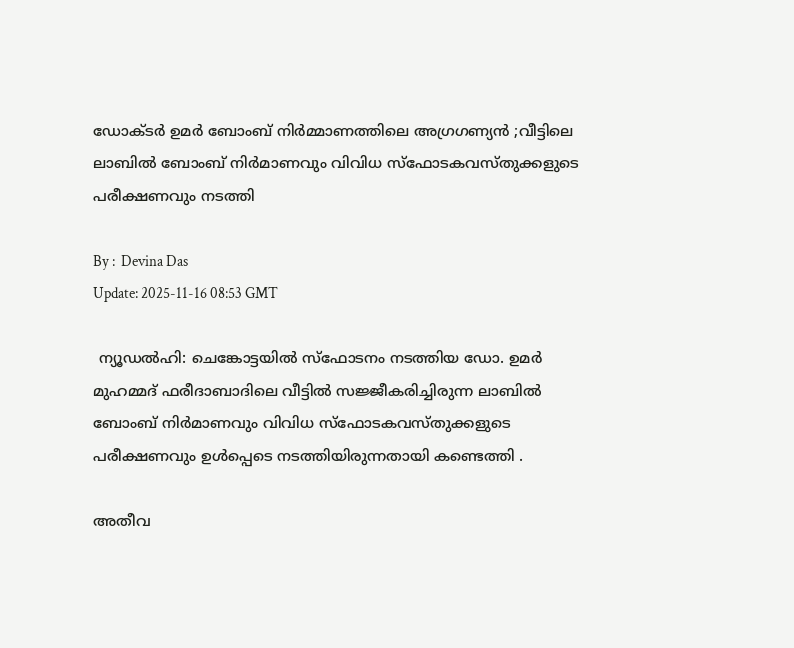ഡോക്ടർ ഉമർ ബോംബ് നിർമ്മാണത്തിലെ അഗ്രഗണ്യൻ ;വീട്ടിലെ ലാബിൽ ബോംബ് നിര്‍മാണവും വിവിധ സ്‌ഫോടകവസ്തുക്കളുടെ പരീക്ഷണവും നടത്തി

By :  Devina Das
Update: 2025-11-16 08:53 GMT

 ന്യൂഡൽഹി: ചെങ്കോട്ടയിൽ സ്‌ഫോടനം നടത്തിയ ഡോ. ഉമർ മുഹമ്മദ് ഫരീദാബാദിലെ വീട്ടിൽ സജ്ജീകരിച്ചിരുന്ന ലാബിൽ ബോംബ് നിർമാണവും വിവിധ സ്‌ഫോടകവസ്തുക്കളുടെ പരീക്ഷണവും ഉൾപ്പെടെ നടത്തിയിരുന്നതായി കണ്ടെത്തി .

അതീവ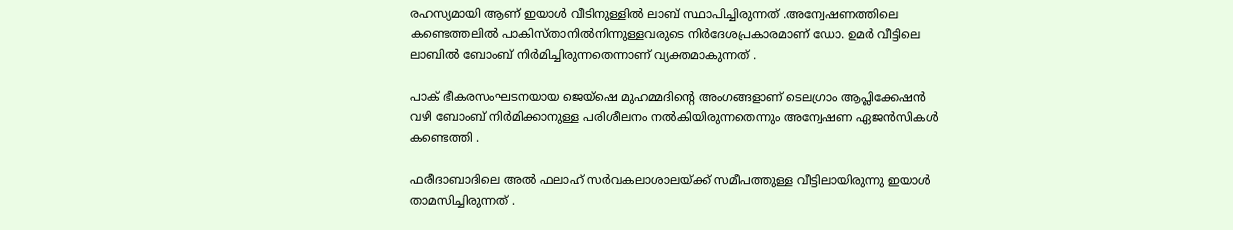രഹസ്യമായി ആണ് ഇയാൾ വീടിനുള്ളിൽ ലാബ് സ്ഥാപിച്ചിരുന്നത് .അന്വേഷണത്തിലെ കണ്ടെത്തലിൽ പാകിസ്താനിൽനിന്നുള്ളവരുടെ നിർദേശപ്രകാരമാണ് ഡോ. ഉമർ വീട്ടിലെ ലാബിൽ ബോംബ് നിർമിച്ചിരുന്നതെന്നാണ് വ്യക്തമാകുന്നത് .

പാക് ഭീകരസംഘടനയായ ജെയ്‌ഷെ മുഹമ്മദിന്റെ അംഗങ്ങളാണ് ടെലഗ്രാം ആപ്ലിക്കേഷൻ വഴി ബോംബ് നിർമിക്കാനുള്ള പരിശീലനം നൽകിയിരുന്നതെന്നും അന്വേഷണ ഏജൻസികൾ കണ്ടെത്തി .

ഫരീദാബാദിലെ അൽ ഫലാഹ് സർവകലാശാലയ്ക്ക് സമീപത്തുള്ള വീട്ടിലായിരുന്നു ഇയാൾ താമസിച്ചിരുന്നത് .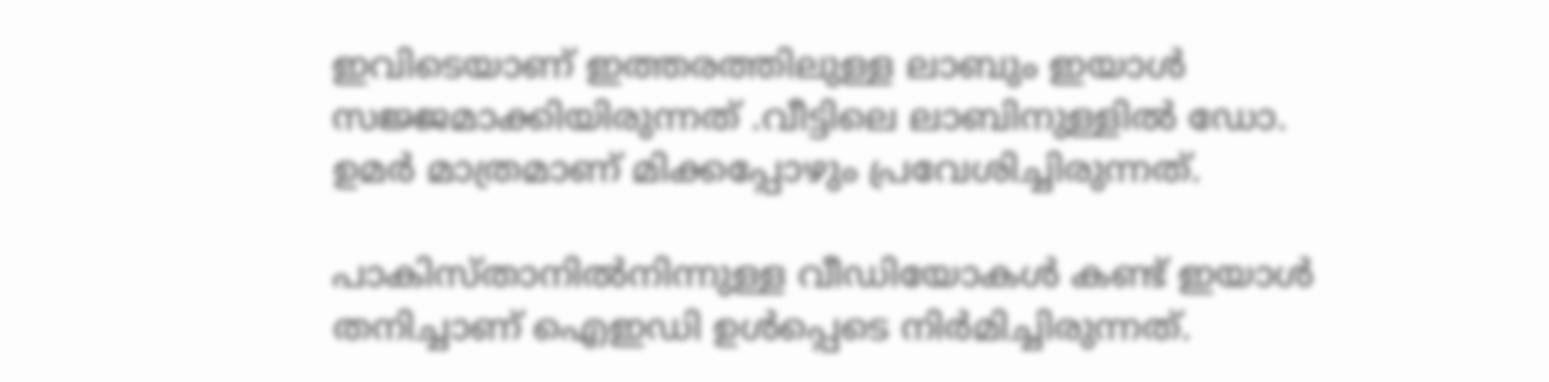ഇവിടെയാണ് ഇത്തരത്തിലുള്ള ലാബും ഇയാൾ സജ്ജമാക്കിയിരുന്നത് .വീട്ടിലെ ലാബിനുള്ളിൽ ഡോ. ഉമർ മാത്രമാണ് മിക്കപ്പോഴും പ്രവേശിച്ചിരുന്നത്.

പാകിസ്താനിൽനിന്നുള്ള വീഡിയോകൾ കണ്ട് ഇയാൾ തനിച്ചാണ് ഐഇഡി ഉൾപ്പെടെ നിർമിച്ചിരുന്നത്.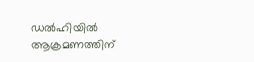ഡൽഹിയിൽ ആക്രമണത്തിന്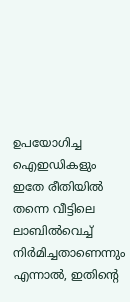ഉപയോഗിച്ച ഐഇഡികളും ഇതേ രീതിയിൽ തന്നെ വീട്ടിലെ ലാബിൽവെച്ച് നിർമിച്ചതാണെന്നും എന്നാൽ, ഇതിന്റെ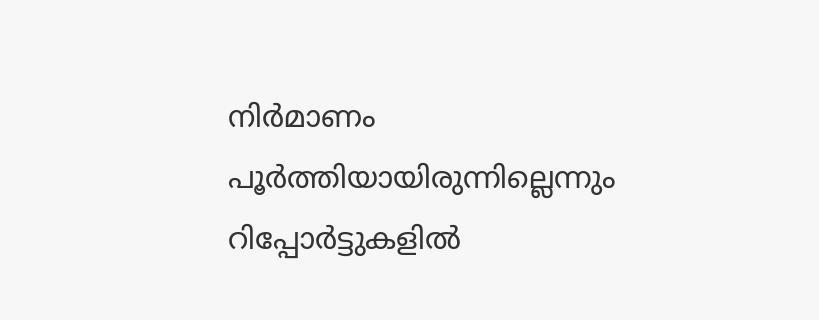നിർമാണം പൂർത്തിയായിരുന്നില്ലെന്നും റിപ്പോർട്ടുകളിൽ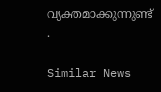വ്യക്തമാക്കുന്നുണ്ട് .

Similar News